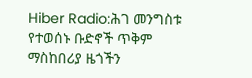Hiber Radio:ሕገ መንግስቱ የተወሰኑ ቡድኖች ጥቅም ማስከበሪያ ዜጎችን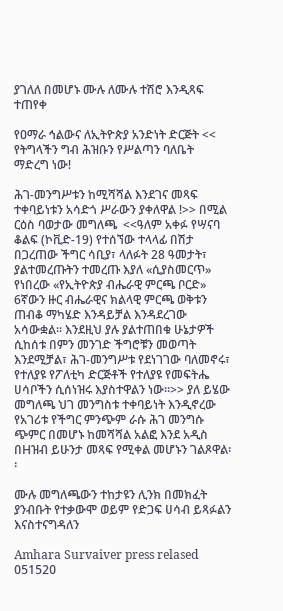ያገለለ በመሆኑ ሙሉ ለሙሉ ተሽሮ እንዲጻፍ ተጠየቀ

የዐማራ ኅልውና ለኢትዮጵያ አንድነት ድርጅት << የትግላችን ግብ ሕዝቡን የሥልጣን ባለቤት ማድረግ ነው!

ሕገ-መንግሥቱን ከሚሻሻል እንደገና መጻፍ ተቀባይነቱን አሳድጎ ሥራውን ያቀለዋል !>> በሚል ርዕስ ባወታው መግለጫ  <<ዓለም አቀፉ የሣናባ ቆልፍ (ኮቪድ-19) የተሰኘው ተላላፊ በሽታ በጋረጠው ችግር ሳቢያ፣ ላለፉት 28 ዓመታት፣ ያልተመረጡትን ተመረጡ እያለ «ሲያስመርጥ» የነበረው «የኢትዮጵያ ብሔራዊ ምርጫ ቦርድ» 6ኛውን ዙር ብሔራዊና ክልላዊ ምርጫ ወቅቱን ጠብቆ ማካሄድ እንዳይቻል እንዳደረገው አሳውቋል። እንደዚህ ያሉ ያልተጠበቁ ሁኔታዎች ሲከሰቱ በምን መንገድ ችግሮቹን መወጣት እንደሚቻል፣ ሕገ-መንግሥቱ የደነገገው ባለመኖሩ፣ የተለያዩ የፖለቲካ ድርጅቶች የተለያዩ የመፍትሔ ሀሳቦችን ሲሰነዝሩ እያስተዋልን ነው።>> ያለ ይሄው መግለጫ ህገ መንግስቱ ተቀባይነት እንዲኖረው የአገሪቱ የችግር ምንጭም ራሱ ሕገ መንግሱ ጭምር በመሆኑ ከመሻሻል አልፎ እንደ አዲስ በHዝብ ይሁንታ መጻፍ የሚቀል መሆኑን ገልጾዋል፡፡

ሙሉ መግለጫውን ተከታዩን ሊንክ በመክፈት ያንብቡት የተቃውሞ ወይም የድጋፍ ሀሳብ ይጻፉልን እናስተናግዳለን

Amhara Survaiver press relased 051520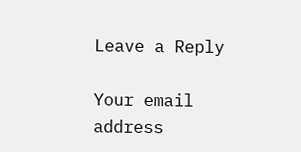Leave a Reply

Your email address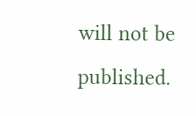will not be published.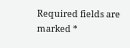Required fields are marked *